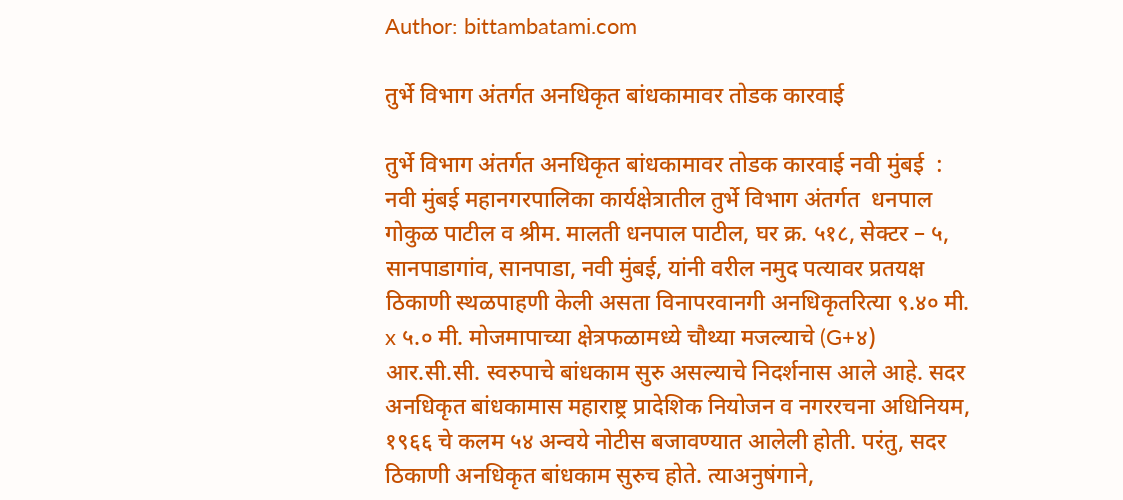Author: bittambatami.com

तुर्भे विभाग अंतर्गत अनधिकृत बांधकामावर तोडक कारवाई

तुर्भे विभाग अंतर्गत अनधिकृत बांधकामावर तोडक कारवाई नवी मुंबई  : नवी मुंबई महानगरपालिका कार्यक्षेत्रातील तुर्भे विभाग अंतर्गत  धनपाल गोकुळ पाटील व श्रीम. मालती धनपाल पाटील, घर क्र. ५१८, सेक्टर – ५, सानपाडागांव, सानपाडा, नवी मुंबई, यांनी वरील नमुद पत्यावर प्रतयक्ष ठिकाणी स्थळपाहणी केली असता विनापरवानगी अनधिकृतरित्या ९.४० मी. x ५.० मी. मोजमापाच्या क्षेत्रफळामध्ये चौथ्या मजल्याचे (G+४) आर.सी.सी. स्वरुपाचे बांधकाम सुरु असल्याचे निदर्शनास आले आहे. सदर अनधिकृत बांधकामास महाराष्ट्र प्रादेशिक नियोजन व नगररचना अधिनियम, १९६६ चे कलम ५४ अन्वये नोटीस बजावण्यात आलेली होती. परंतु, सदर ठिकाणी अनधिकृत बांधकाम सुरुच होते. त्याअनुषंगाने,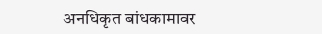अनधिकृत बांधकामावर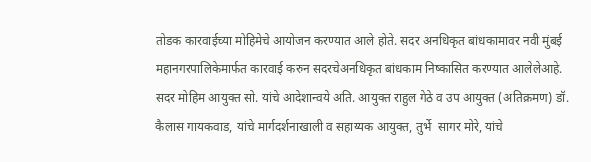तोडक कारवाईच्या मोहिमेचे आयोजन करण्यात आले होते. सदर अनधिकृत बांधकामावर नवी मुंबई महानगरपालिकेमार्फत कारवाई करुन सदरचेअनधिकृत बांधकाम निष्कासित करण्यात आलेलेआहे. सदर मोहिम आयुक्त सो. यांचे आदेशान्वये अति. आयुक्त राहुल गेठे व उप आयुक्त (अतिक्रमण) डॉ. कैलास गायकवाड, यांचे मार्गदर्शनाखाली व सहाय्यक आयुक्त, तुर्भे  सागर मोरे, यांचे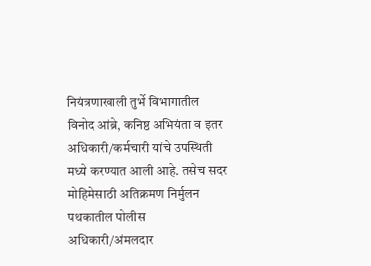नियंत्रणाखाली तुर्भे विभागातील  विनोद आंब्रे, कनिष्ठ अभियंता व इतर अधिकारी/कर्मचारी यांचे उपस्थिती मध्ये करण्यात आली आहे. तसेच सदर मोहिमेसाठी अतिक्रमण निर्मुलन पथकातील पोलीस अधिकारी/अंमलदार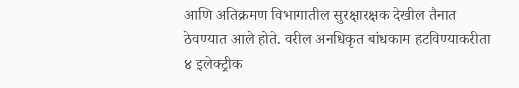आणि अतिक्रमण विभागातील सुरक्षारक्षक देखील तैनात ठेवण्यात आले होते. वरील अनधिकृत बांधकाम हटविण्याकरीता ४ इलेक्ट्रीक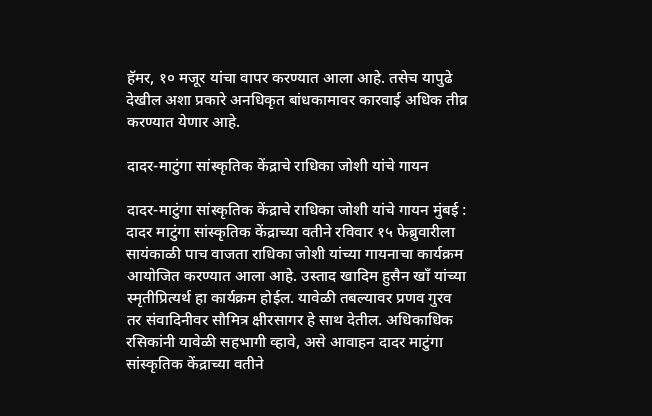हॅमर, १० मजूर यांचा वापर करण्यात आला आहे. तसेच यापुढे देखील अशा प्रकारे अनधिकृत बांधकामावर कारवाई अधिक तीव्र करण्यात येणार आहे.

दादर-माटुंगा सांस्कृतिक केंद्राचे राधिका जोशी यांचे गायन

दादर-माटुंगा सांस्कृतिक केंद्राचे राधिका जोशी यांचे गायन मुंबई : दादर माटुंगा सांस्कृतिक केंद्राच्या वतीने रविवार १५ फेब्रुवारीला सायंकाळी पाच वाजता राधिका जोशी यांच्या गायनाचा कार्यक्रम आयोजित करण्यात आला आहे. उस्ताद खादिम हुसैन खाँ यांच्या स्मृतीप्रित्यर्थ हा कार्यक्रम होईल. यावेळी तबल्यावर प्रणव गुरव तर संवादिनीवर सौमित्र क्षीरसागर हे साथ देतील. अधिकाधिक रसिकांनी यावेळी सहभागी व्हावे, असे आवाहन दादर माटुंगा सांस्कृतिक केंद्राच्या वतीने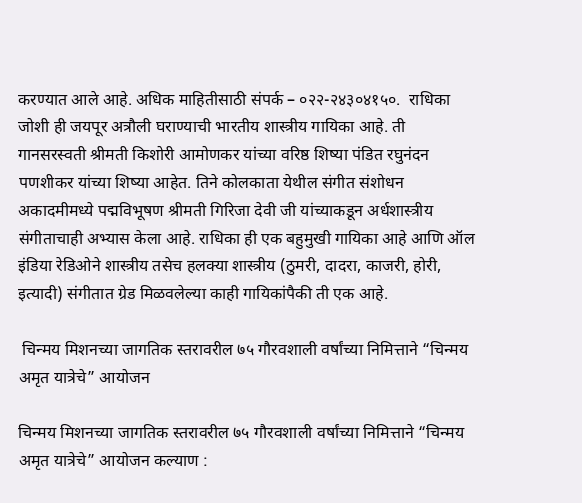करण्यात आले आहे. अधिक माहितीसाठी संपर्क – ०२२-२४३०४१५०.  राधिका जोशी ही जयपूर अत्रौली घराण्याची भारतीय शास्त्रीय गायिका आहे. ती गानसरस्वती श्रीमती किशोरी आमोणकर यांच्या वरिष्ठ शिष्या पंडित रघुनंदन पणशीकर यांच्या शिष्या आहेत. तिने कोलकाता येथील संगीत संशोधन अकादमीमध्ये पद्मविभूषण श्रीमती गिरिजा देवी जी यांच्याकडून अर्धशास्त्रीय संगीताचाही अभ्यास केला आहे. राधिका ही एक बहुमुखी गायिका आहे आणि ऑल इंडिया रेडिओने शास्त्रीय तसेच हलक्या शास्त्रीय (ठुमरी, दादरा, काजरी, होरी, इत्यादी) संगीतात ग्रेड मिळवलेल्या काही गायिकांपैकी ती एक आहे.

 चिन्मय मिशनच्या जागतिक स्तरावरील ७५ गौरवशाली वर्षांच्या निमित्ताने “चिन्मय अमृत यात्रेचे” आयोजन

चिन्मय मिशनच्या जागतिक स्तरावरील ७५ गौरवशाली वर्षांच्या निमित्ताने “चिन्मय अमृत यात्रेचे” आयोजन कल्याण :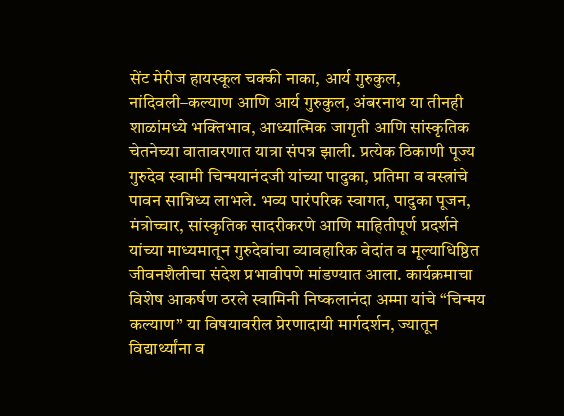सेंट मेरीज हायस्कूल चक्की नाका, आर्य गुरुकुल, नांदिवली–कल्याण आणि आर्य गुरुकुल, अंबरनाथ या तीनही शाळांमध्ये भक्तिभाव, आध्यात्मिक जागृती आणि सांस्कृतिक चेतनेच्या वातावरणात यात्रा संपन्न झाली. प्रत्येक ठिकाणी पूज्य गुरुदेव स्वामी चिन्मयानंदजी यांच्या पादुका, प्रतिमा व वस्त्रांचे पावन सान्निध्य लाभले. भव्य पारंपरिक स्वागत, पादुका पूजन, मंत्रोच्चार, सांस्कृतिक सादरीकरणे आणि माहितीपूर्ण प्रदर्शने यांच्या माध्यमातून गुरुदेवांचा व्यावहारिक वेदांत व मूल्याधिष्ठित जीवनशैलीचा संदेश प्रभावीपणे मांडण्यात आला. कार्यक्रमाचा विशेष आकर्षण ठरले स्वामिनी निष्कलानंदा अम्मा यांचे “चिन्मय कल्याण” या विषयावरील प्रेरणादायी मार्गदर्शन, ज्यातून विद्यार्थ्यांना व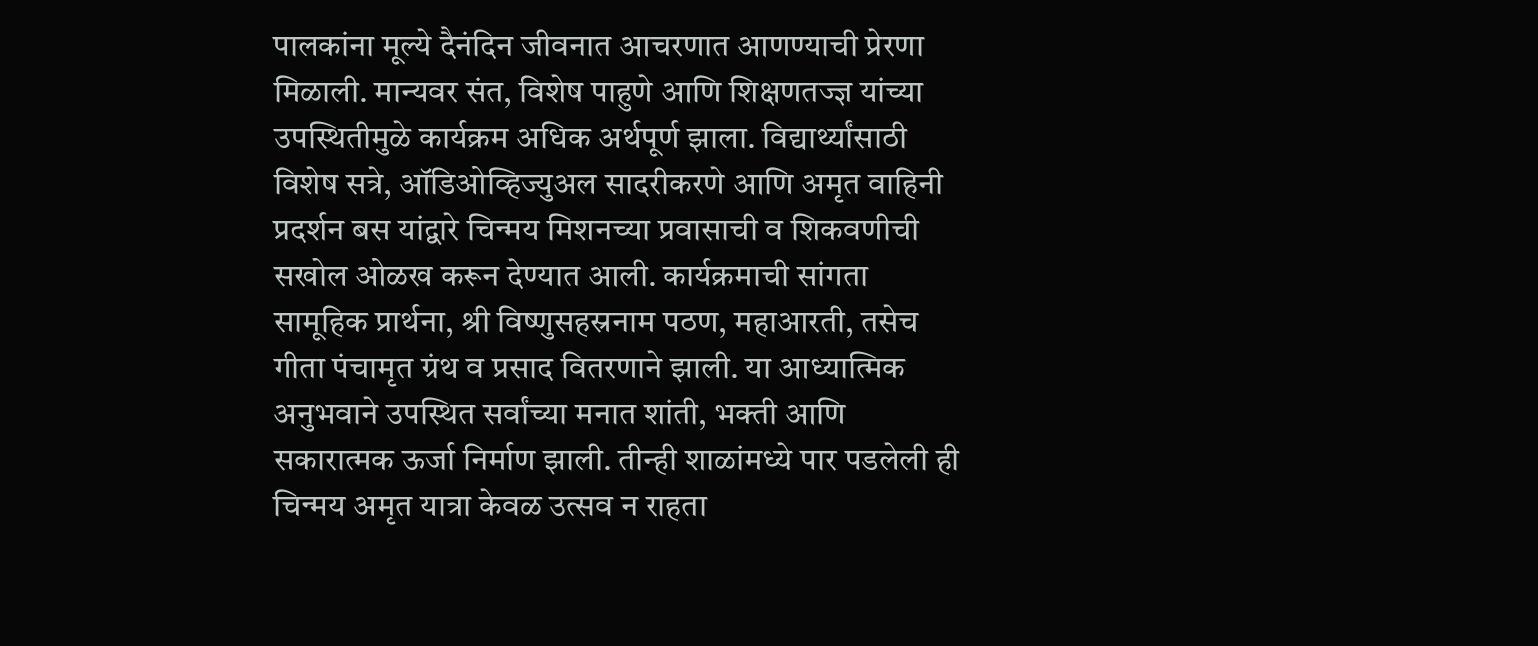पालकांना मूल्ये दैनंदिन जीवनात आचरणात आणण्याची प्रेरणा मिळाली. मान्यवर संत, विशेष पाहुणे आणि शिक्षणतज्ज्ञ यांच्या उपस्थितीमुळे कार्यक्रम अधिक अर्थपूर्ण झाला. विद्यार्थ्यांसाठी विशेष सत्रे, ऑडिओव्हिज्युअल सादरीकरणे आणि अमृत वाहिनी प्रदर्शन बस यांद्वारे चिन्मय मिशनच्या प्रवासाची व शिकवणीची सखोल ओळख करून देण्यात आली. कार्यक्रमाची सांगता सामूहिक प्रार्थना, श्री विष्णुसहस्रनाम पठण, महाआरती, तसेच गीता पंचामृत ग्रंथ व प्रसाद वितरणाने झाली. या आध्यात्मिक अनुभवाने उपस्थित सर्वांच्या मनात शांती, भक्ती आणि सकारात्मक ऊर्जा निर्माण झाली. तीन्ही शाळांमध्ये पार पडलेली ही चिन्मय अमृत यात्रा केवळ उत्सव न राहता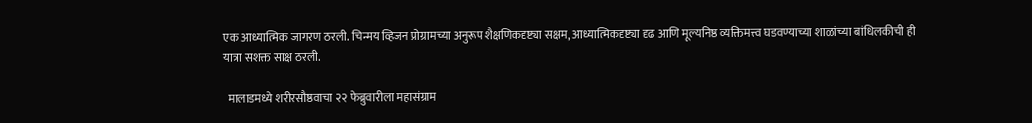एक आध्यात्मिक जागरण ठरली. चिन्मय व्हिजन प्रोग्रामच्या अनुरूप शैक्षणिकदृष्ट्या सक्षम, आध्यात्मिकदृष्ट्या दृढ आणि मूल्यनिष्ठ व्यक्तिमत्त्व घडवण्याच्या शाळांच्या बांधिलकीची ही यात्रा सशक्त साक्ष ठरली.

  मालाडमध्ये शरीरसौष्ठवाचा २२ फेब्रुवारीला महासंग्राम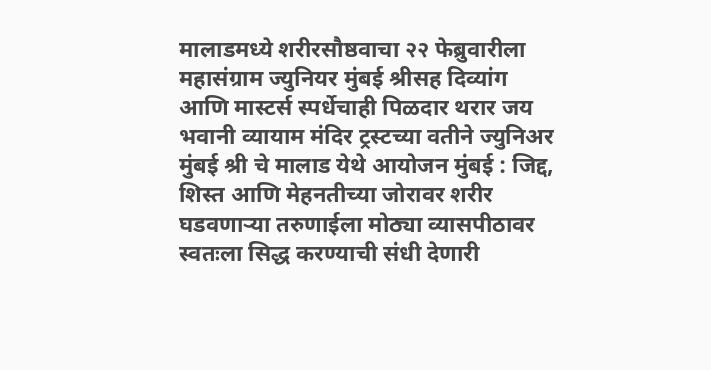मालाडमध्ये शरीरसौष्ठवाचा २२ फेब्रुवारीला महासंग्राम ज्युनियर मुंबई श्रीसह दिव्यांग आणि मास्टर्स स्पर्धेचाही पिळदार थरार जय भवानी व्यायाम मंदिर ट्रस्टच्या वतीने ज्युनिअर मुंबई श्री चे मालाड येथे आयोजन मुंबई : जिद्द, शिस्त आणि मेहनतीच्या जोरावर शरीर घडवणाऱ्या तरुणाईला मोठ्या व्यासपीठावर स्वतःला सिद्ध करण्याची संधी देणारी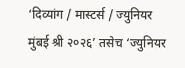‘दिव्यांग / मास्टर्स / ज्युनियर मुंबई श्री २०२६’ तसेच ‘ज्युनियर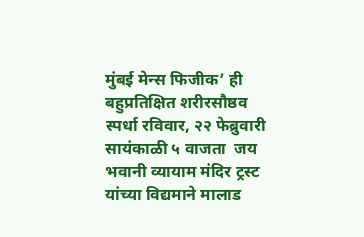मुंबई मेन्स फिजीक’ ही बहुप्रतिक्षित शरीरसौष्ठव स्पर्धा रविवार, २२ फेब्रुवारी सायंकाळी ५ वाजता  जय भवानी व्यायाम मंदिर ट्रस्ट यांच्या विद्यमाने मालाड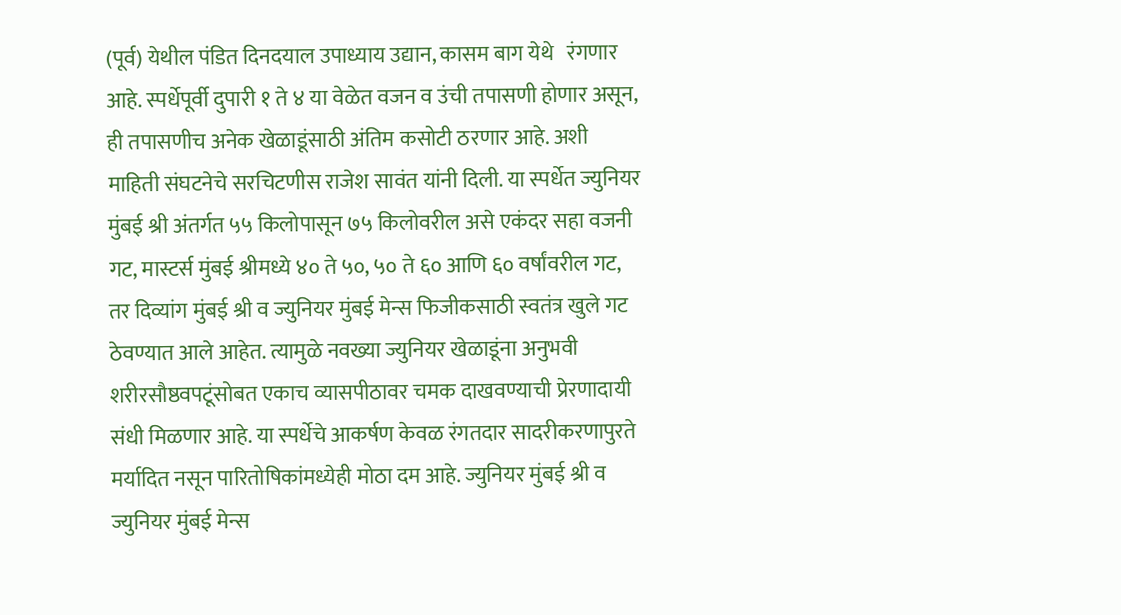(पूर्व) येथील पंडित दिनदयाल उपाध्याय उद्यान, कासम बाग येथे   रंगणार आहे. स्पर्धेपूर्वी दुपारी १ ते ४ या वेळेत वजन व उंची तपासणी होणार असून, ही तपासणीच अनेक खेळाडूंसाठी अंतिम कसोटी ठरणार आहे. अशी माहिती संघटनेचे सरचिटणीस राजेश सावंत यांनी दिली. या स्पर्धेत ज्युनियर मुंबई श्री अंतर्गत ५५ किलोपासून ७५ किलोवरील असे एकंदर सहा वजनी गट, मास्टर्स मुंबई श्रीमध्ये ४० ते ५०, ५० ते ६० आणि ६० वर्षांवरील गट, तर दिव्यांग मुंबई श्री व ज्युनियर मुंबई मेन्स फिजीकसाठी स्वतंत्र खुले गट ठेवण्यात आले आहेत. त्यामुळे नवख्या ज्युनियर खेळाडूंना अनुभवी शरीरसौष्ठवपटूंसोबत एकाच व्यासपीठावर चमक दाखवण्याची प्रेरणादायी संधी मिळणार आहे. या स्पर्धेचे आकर्षण केवळ रंगतदार सादरीकरणापुरते मर्यादित नसून पारितोषिकांमध्येही मोठा दम आहे. ज्युनियर मुंबई श्री व ज्युनियर मुंबई मेन्स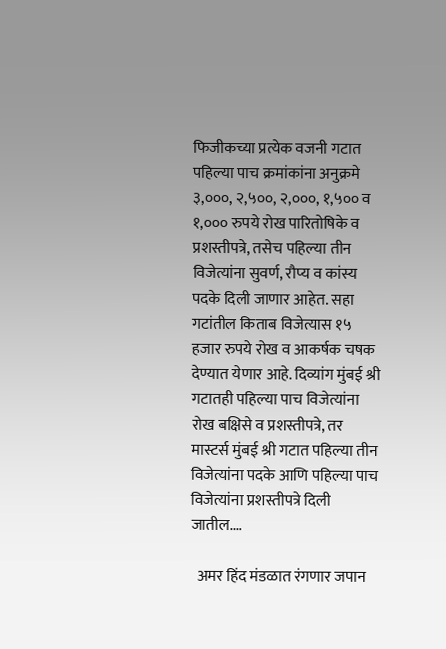फिजीकच्या प्रत्येक वजनी गटात पहिल्या पाच क्रमांकांना अनुक्रमे ३,०००, २,५००, २,०००, १,५०० व १,००० रुपये रोख पारितोषिके व प्रशस्तीपत्रे, तसेच पहिल्या तीन विजेत्यांना सुवर्ण, रौप्य व कांस्य पदके दिली जाणार आहेत. सहा गटांतील किताब विजेत्यास १५ हजार रुपये रोख व आकर्षक चषक देण्यात येणार आहे. दिव्यांग मुंबई श्री गटातही पहिल्या पाच विजेत्यांना रोख बक्षिसे व प्रशस्तीपत्रे, तर मास्टर्स मुंबई श्री गटात पहिल्या तीन विजेत्यांना पदके आणि पहिल्या पाच विजेत्यांना प्रशस्तीपत्रे दिली जातील.…

  अमर हिंद मंडळात रंगणार जपान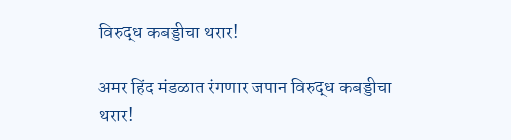विरुद्ध कबड्डीचा थरार!

अमर हिंद मंडळात रंगणार जपान विरुद्ध कबड्डीचा थरार!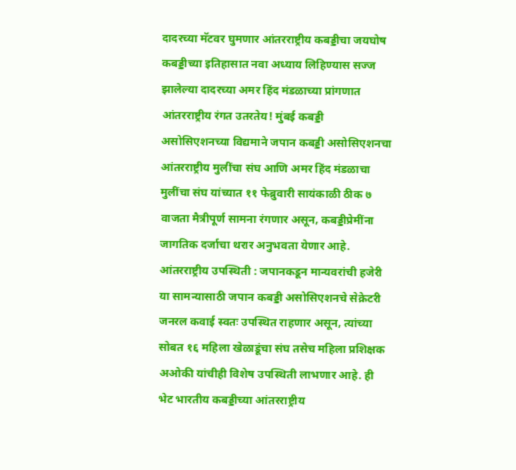दादरच्या मॅटवर घुमणार आंतरराष्ट्रीय कबड्डीचा जयघोष कबड्डीच्या इतिहासात नवा अध्याय लिहिण्यास सज्ज झालेल्या दादरच्या अमर हिंद मंडळाच्या प्रांगणात आंतरराष्ट्रीय रंगत उतरतेय! मुंबई कबड्डी असोसिएशनच्या विद्यमाने जपान कबड्डी असोसिएशनचा आंतरराष्ट्रीय मुलींचा संघ आणि अमर हिंद मंडळाचा मुलींचा संघ यांच्यात ११ फेब्रुवारी सायंकाळी ठीक ७ वाजता मैत्रीपूर्ण सामना रंगणार असून, कबड्डीप्रेमींना जागतिक दर्जाचा थरार अनुभवता येणार आहे. आंतरराष्ट्रीय उपस्थिती : जपानकडून मान्यवरांची हजेरी या सामन्यासाठी जपान कबड्डी असोसिएशनचे सेक्रेटरी जनरल कवाई स्वतः उपस्थित राहणार असून, त्यांच्या सोबत १६ महिला खेळाडूंचा संघ तसेच महिला प्रशिक्षक अओकी यांचीही विशेष उपस्थिती लाभणार आहे. ही भेट भारतीय कबड्डीच्या आंतरराष्ट्रीय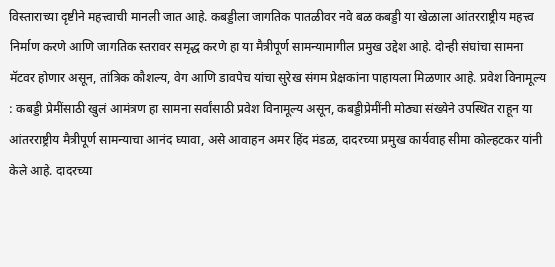विस्ताराच्या दृष्टीने महत्त्वाची मानली जात आहे. कबड्डीला जागतिक पातळीवर नवे बळ कबड्डी या खेळाला आंतरराष्ट्रीय महत्त्व निर्माण करणे आणि जागतिक स्तरावर समृद्ध करणे हा या मैत्रीपूर्ण सामन्यामागील प्रमुख उद्देश आहे. दोन्ही संघांचा सामना मॅटवर होणार असून, तांत्रिक कौशल्य, वेग आणि डावपेच यांचा सुरेख संगम प्रेक्षकांना पाहायला मिळणार आहे. प्रवेश विनामूल्य : कबड्डी प्रेमींसाठी खुलं आमंत्रण हा सामना सर्वांसाठी प्रवेश विनामूल्य असून, कबड्डीप्रेमींनी मोठ्या संख्येने उपस्थित राहून या आंतरराष्ट्रीय मैत्रीपूर्ण सामन्याचा आनंद घ्यावा, असे आवाहन अमर हिंद मंडळ, दादरच्या प्रमुख कार्यवाह सीमा कोल्हटकर यांनी केले आहे. दादरच्या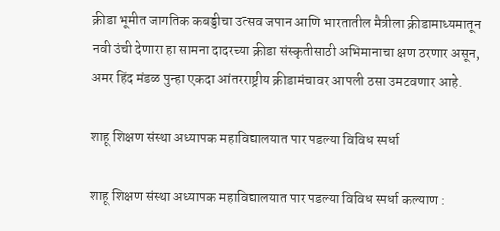क्रीडा भूमीत जागतिक कबड्डीचा उत्सव जपान आणि भारतातील मैत्रीला क्रीडामाध्यमातून नवी उंची देणारा हा सामना दादरच्या क्रीडा संस्कृतीसाठी अभिमानाचा क्षण ठरणार असून, अमर हिंद मंडळ पुन्हा एकदा आंतरराष्ट्रीय क्रीडामंचावर आपली ठसा उमटवणार आहे.

शाहू शिक्षण संस्था अध्यापक महाविद्यालयात पार पडल्या विविध स्पर्धा

शाहू शिक्षण संस्था अध्यापक महाविद्यालयात पार पडल्या विविध स्पर्धा कल्याण :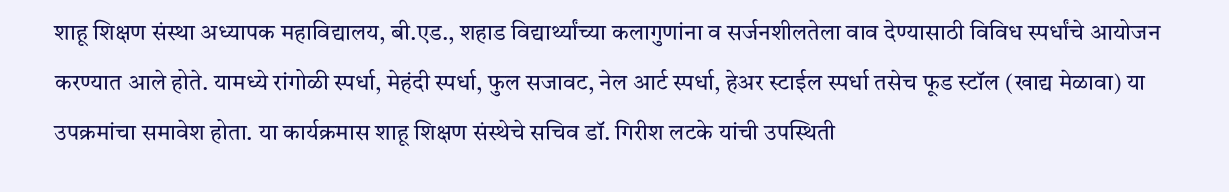शाहू शिक्षण संस्था अध्यापक महाविद्यालय, बी.एड., शहाड विद्यार्थ्यांच्या कलागुणांना व सर्जनशीलतेला वाव देण्यासाठी विविध स्पर्धांचे आयोजन करण्यात आले होते. यामध्ये रांगोळी स्पर्धा, मेहंदी स्पर्धा, फुल सजावट, नेल आर्ट स्पर्धा, हेअर स्टाईल स्पर्धा तसेच फूड स्टॉल (खाद्य मेळावा) या उपक्रमांचा समावेश होता. या कार्यक्रमास शाहू शिक्षण संस्थेचे सचिव डॉ. गिरीश लटके यांची उपस्थिती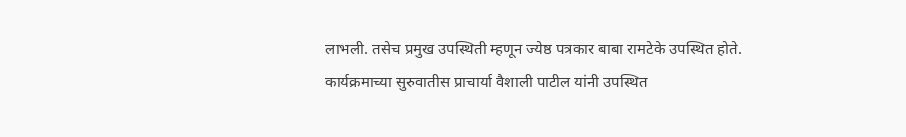लाभली. तसेच प्रमुख उपस्थिती म्हणून ज्येष्ठ पत्रकार बाबा रामटेके उपस्थित होते. कार्यक्रमाच्या सुरुवातीस प्राचार्या वैशाली पाटील यांनी उपस्थित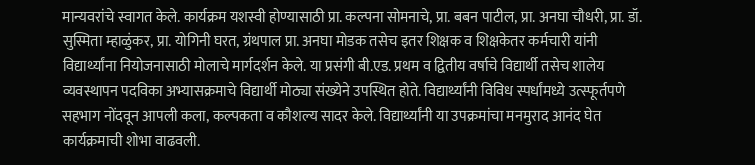मान्यवरांचे स्वागत केले. कार्यक्रम यशस्वी होण्यासाठी प्रा. कल्पना सोमनाचे, प्रा. बबन पाटील, प्रा. अनघा चौधरी, प्रा. डॉ. सुस्मिता म्हाळुंकर, प्रा. योगिनी घरत, ग्रंथपाल प्रा. अनघा मोडक तसेच इतर शिक्षक व शिक्षकेतर कर्मचारी यांनी विद्यार्थ्यांना नियोजनासाठी मोलाचे मार्गदर्शन केले. या प्रसंगी बी.एड. प्रथम व द्वितीय वर्षाचे विद्यार्थी तसेच शालेय व्यवस्थापन पदविका अभ्यासक्रमाचे विद्यार्थी मोठ्या संख्येने उपस्थित होते. विद्यार्थ्यांनी विविध स्पर्धांमध्ये उत्स्फूर्तपणे सहभाग नोंदवून आपली कला, कल्पकता व कौशल्य सादर केले. विद्यार्थ्यांनी या उपक्रमांचा मनमुराद आनंद घेत कार्यक्रमाची शोभा वाढवली.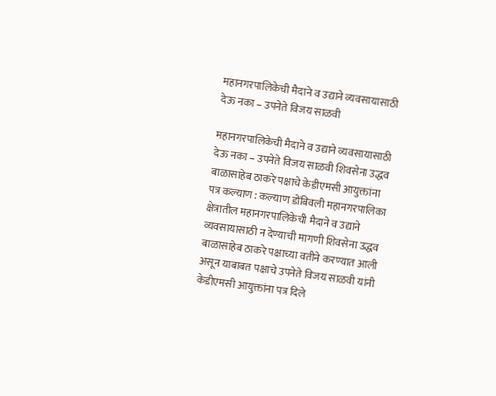महानगरपालिकेची मैदाने व उद्याने व्यवसायासाठी देऊ नका – उपनेते विजय साळवी

महानगरपालिकेची मैदाने व उद्याने व्यवसायासाठी देऊ नका – उपनेते विजय साळवी शिवसेना उद्धव बाळासाहेब ठाकरे पक्षाचे केडीएमसी आयुक्तांना पत्र कल्याण : कल्याण डोंबिवली महानगरपालिका क्षेत्रातील महानगरपालिकेची मैदाने व उद्याने व्यवसायासाठी न देण्याची मागणी शिवसेना उद्धव बाळासाहेब ठाकरे पक्षाच्या वतीने करण्यात आली असून याबाबत पक्षाचे उपनेते विजय साळवी यांनी केडीएमसी आयुक्तांना पत्र दिले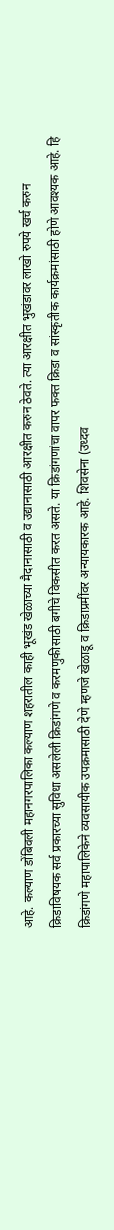आहे. कल्याण डोंबिवली महानगरपालिका कल्याण शहरातील काही भूखंड खेळाच्या मैदानासाठी व उद्यानासाठी आरक्षीत करुन ठेवते. त्या आरक्षीत भुखंडावर लाखो रुपये खर्च करुन क्रिडाविषयक सर्व प्रकारच्या सुविधा असलेली क्रिडांगणे व करमणुकीसाठी बगीचे विकसीत करत असते. या क्रिडांगणांचा वापर फक्त क्रिडा व सांस्कृतीक कार्यक्रमांसाठी होणे आवश्यक आहे. हि  क्रिडांगणे महापालिकेने व्यवसायीक उपक्रमासाठी देणे म्हणजे खेळाडू व क्रिडाप्रमींवर अन्यायकारक आहे. शिवसेना (उध्दव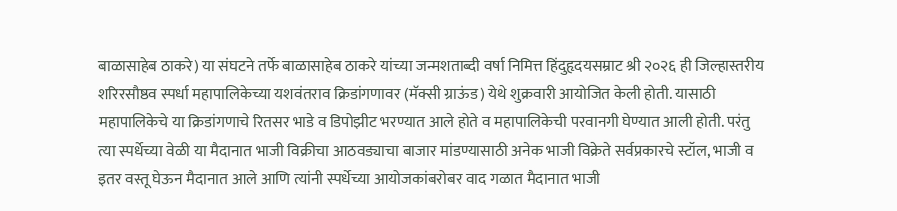बाळासाहेब ठाकरे) या संघटने तर्फे बाळासाहेब ठाकरे यांच्या जन्मशताब्दी वर्षा निमित्त हिंदुहृदयसम्राट श्री २०२६ ही जिल्हास्तरीय शरिरसौष्ठव स्पर्धा महापालिकेच्या यशवंतराव क्रिडांगणावर (मॅक्सी ग्राऊंड) येथे शुक्रवारी आयोजित केली होती. यासाठी महापालिकेचे या क्रिडांगणाचे रितसर भाडे व डिपोझीट भरण्यात आले होते व महापालिकेची परवानगी घेण्यात आली होती. परंतु त्या स्पर्धेच्या वेळी या मैदानात भाजी विक्रीचा आठवड्याचा बाजार मांडण्यासाठी अनेक भाजी विक्रेते सर्वप्रकारचे स्टॉल, भाजी व इतर वस्तू घेऊन मैदानात आले आणि त्यांनी स्पर्धेच्या आयोजकांबरोबर वाद गळात मैदानात भाजी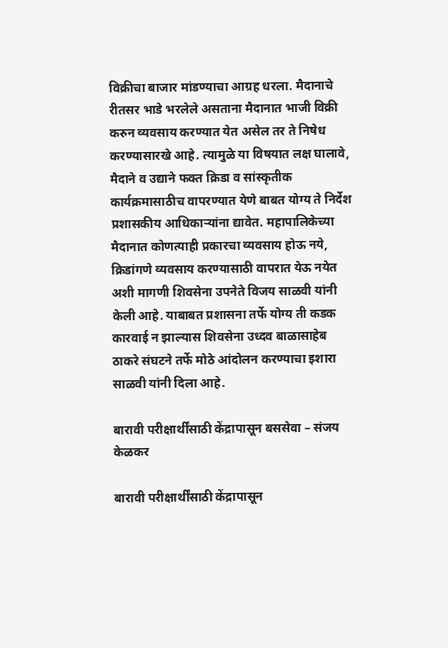विक्रीचा बाजार मांडण्याचा आग्रह धरला. मैदानाचे रीतसर भाडे भरलेले असताना मैदानात भाजी विक्री करुन व्यवसाय करण्यात येत असेल तर ते निषेध करण्यासारखे आहे. त्यामुळे या विषयात लक्ष घालावे, मैदाने व उद्याने फक्त क्रिडा व सांस्कृतीक कार्यक्रमासाठीच वापरण्यात येणे बाबत योग्य ते निर्देश प्रशासकीय आधिकाऱ्यांना द्यावेत. महापालिकेच्या मैदानात कोणत्याही प्रकारचा व्यवसाय होऊ नये, क्रिडांगणे व्यवसाय करण्यासाठी वापरात येऊ नयेत अशी मागणी शिवसेना उपनेते विजय साळवी यांनी केली आहे. याबाबत प्रशासना तर्फे योग्य ती कडक कारवाई न झाल्यास शिवसेना उध्दव बाळासाहेब ठाकरे संघटने तर्फे मोठे आंदोलन करण्याचा इशारा साळवी यांनी दिला आहे.

बारावी परीक्षार्थींसाठी केंद्रापासून बससेवा – संजय केळकर

बारावी परीक्षार्थींसाठी केंद्रापासून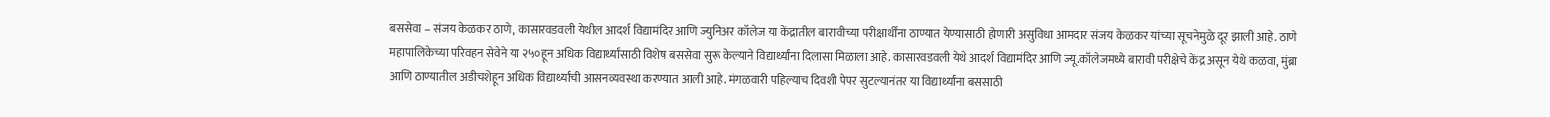बससेवा – संजय केळकर ठाणे, कासारवडवली येथील आदर्श विद्यामंदिर आणि ज्युनिअर कॉलेज या केंद्रातील बारावीच्या परीक्षार्थींना ठाण्यात येण्यासाठी होणारी असुविधा आमदार संजय केळकर यांच्या सूचनेमुळे दूर झाली आहे. ठाणे महापालिकेच्या परिवहन सेवेने या २५०हून अधिक विद्यार्थ्यांसाठी विशेष बससेवा सुरू केल्याने विद्यार्थ्यांना दिलासा मिळाला आहे. कासारवडवली येथे आदर्श विद्यामंदिर आणि ज्यू.कॉलेजमध्ये बारावी परीक्षेचे केंद्र असून येथे कळवा, मुंब्रा आणि ठाण्यातील अडीचशेहून अधिक विद्यार्थ्यांची आसनव्यवस्था करण्यात आली आहे. मंगळवारी पहिल्याच दिवशी पेपर सुटल्यानंतर या विद्यार्थ्यांना बससाठी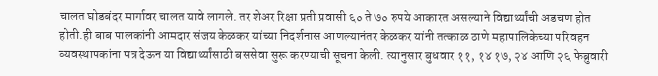चालत घोडबंदर मार्गावर चालत यावे लागले. तर शेअर रिक्षा प्रती प्रवासी ६० ते ७० रुपये आकारत असल्याने विद्यार्थ्यांची अडचण होत होती.ही बाब पालकांनी आमदार संजय केळकर यांच्या निदर्शनास आणल्यानंतर केळकर यांनी तत्काळ ठाणे महापालिकेच्या परिवहन व्यवस्थापकांना पत्र देऊन या विद्यार्थ्यांसाठी बससेवा सुरू करण्याची सूचना केली. त्यानुसार बुधवार ११, १४ १७, २४ आणि २६ फेब्रुवारी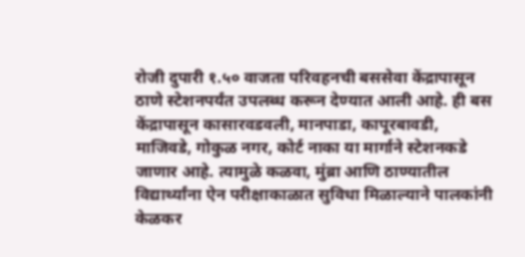रोजी दुपारी १.५० वाजता परिवहनची बससेवा केंद्रापासून ठाणे स्टेशनपर्यंत उपलब्ध करून देण्यात आली आहे. ही बस केंद्रापासून कासारवडवली, मानपाडा, कापूरबावडी, माजिवडे, गोकुळ नगर, कोर्ट नाका या मार्गाने स्टेशनकडे जाणार आहे. त्यामुळे कळवा, मुंब्रा आणि ठाण्यातील विद्यार्थ्यांना ऐन परीक्षाकाळात सुविधा मिळाल्याने पालकांनी  केळकर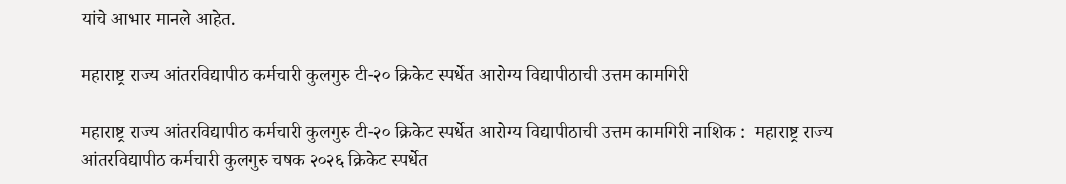यांचे आभार मानले आहेत.

महाराष्ट्र राज्य आंतरविद्यापीठ कर्मचारी कुलगुरु टी-२० क्रिकेट स्पर्धेत आरोग्य विद्यापीठाची उत्तम कामगिरी

महाराष्ट्र राज्य आंतरविद्यापीठ कर्मचारी कुलगुरु टी-२० क्रिकेट स्पर्धेत आरोग्य विद्यापीठाची उत्तम कामगिरी नाशिक :  महाराष्ट्र राज्य आंतरविद्यापीठ कर्मचारी कुलगुरु चषक २०२६ क्रिकेट स्पर्धेत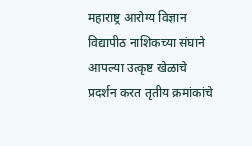महाराष्ट्र आरोग्य विज्ञान विद्यापीठ नाशिकच्या संघाने आपल्या उत्कृष्ट खेळाचे प्रदर्शन करत तृतीय क्रमांकांचे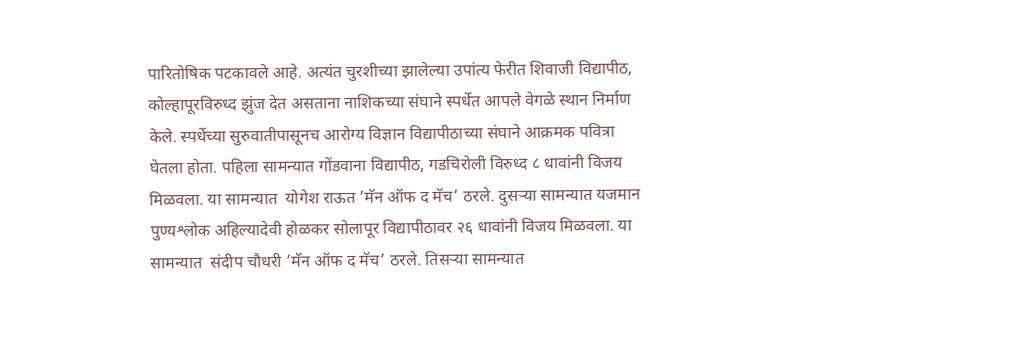पारितोषिक पटकावले आहे. अत्यंत चुरशीच्या झालेल्या उपांत्य फेरीत शिवाजी विद्यापीठ, कोल्हापूरविरुध्द झुंज देत असताना नाशिकच्या संघाने स्पर्धेत आपले वेगळे स्थान निर्माण केले. स्पर्धेच्या सुरुवातीपासूनच आरोग्य विज्ञान विद्यापीठाच्या संघाने आक्रमक पवित्रा घेतला होता. पहिला सामन्यात गोंडवाना विद्यापीठ, गडचिरोली विरुध्द ८ धावांनी विजय मिळवला. या सामन्यात  योगेश राऊत ’मॅन ऑफ द मॅच’ ठरले. दुसऱ्या सामन्यात यजमान पुण्यश्लोक अहिल्यादेवी होळकर सोलापूर विद्यापीठावर २६ धावांनी विजय मिळवला. या सामन्यात  संदीप चौधरी ’मॅन ऑफ द मॅच’ ठरले. तिसऱ्या सामन्यात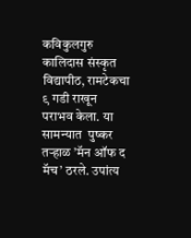कविकुलगुरु कालिदास संस्कृत विद्यापीठ, रामटेकचा ९ गडी राखून पराभव केला. या सामन्यात  पुष्कर तऱ्हाळ ’मॅन ऑफ द मॅच’ ठरले. उपांत्य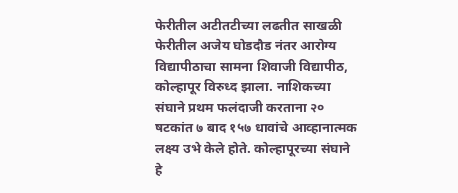फेरीतील अटीतटीच्या लढतीत साखळी फेरीतील अजेय घोडदौड नंतर आरोग्य विद्यापीठाचा सामना शिवाजी विद्यापीठ, कोल्हापूर विरुध्द झाला. नाशिकच्या संघाने प्रथम फलंदाजी करताना २० षटकांत ७ बाद १५७ धावांचे आव्हानात्मक लक्ष्य उभे केले होते. कोल्हापूरच्या संघाने हे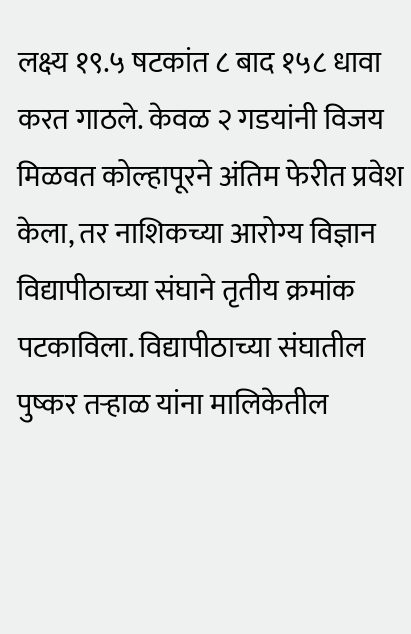लक्ष्य १९.५ षटकांत ८ बाद १५८ धावा करत गाठले. केवळ २ गडयांनी विजय मिळवत कोल्हापूरने अंतिम फेरीत प्रवेश केला, तर नाशिकच्या आरोग्य विज्ञान विद्यापीठाच्या संघाने तृतीय क्रमांक पटकाविला. विद्यापीठाच्या संघातील  पुष्कर तऱ्हाळ यांना मालिकेतील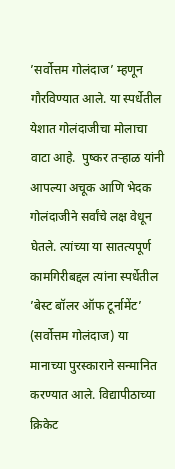’सर्वोत्तम गोलंदाज’ म्हणून गौरविण्यात आले. या स्पर्धेतील येशात गोलंदाजीचा मोलाचा वाटा आहे.  पुष्कर तऱ्हाळ यांनी आपल्या अचूक आणि भेदक गोलंदाजीने सर्वांचे लक्ष वेधून घेतले. त्यांच्या या सातत्यपूर्ण कामगिरीबद्दल त्यांना स्पर्धेतील ’बेस्ट बॉलर ऑफ टूर्नामेंट’ (सर्वोत्तम गोलंदाज) या मानाच्या पुरस्काराने सन्मानित करण्यात आले. विद्यापीठाच्या क्रिकेट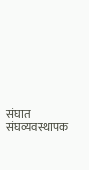संघात संघव्यवस्थापक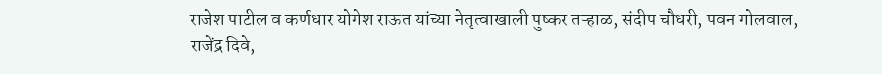राजेश पाटील व कर्णधार योगेश राऊत यांच्या नेतृत्वाखाली पुष्कर तऱ्हाळ, संदीप चौधरी, पवन गोलवाल, राजेंद्र दिवे,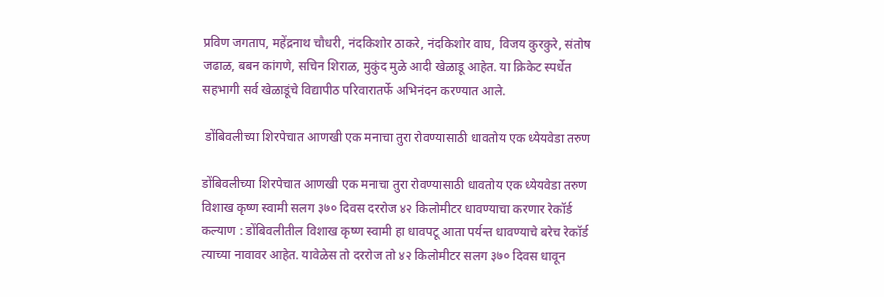प्रविण जगताप, महेंद्रनाथ चौधरी, नंदकिशोर ठाकरे, नंदकिशोर वाघ, विजय कुरकुरे, संतोष जढाळ, बबन कांगणे, सचिन शिराळ, मुकुंद मुळे आदी खेळाडू आहेत. या क्रिकेट स्पर्धेत सहभागी सर्व खेळाडूंचे विद्यापीठ परिवारातर्फे अभिनंदन करण्यात आले.

 डोंबिवलीच्या शिरपेचात आणखी एक मनाचा तुरा रोवण्यासाठी धावतोय एक ध्येयवेडा तरुण

डोंबिवलीच्या शिरपेचात आणखी एक मनाचा तुरा रोवण्यासाठी धावतोय एक ध्येयवेडा तरुण विशाख कृष्ण स्वामी सलग ३७० दिवस दररोज ४२ किलोमीटर धावण्याचा करणार रेकॉर्ड कल्याण : डोंबिवलीतील विशाख कृष्ण स्वामी हा धावपटू आता पर्यन्त धावण्याचे बरेच रेकॉर्ड त्याच्या नावावर आहेत. यावेळेस तो दररोज तो ४२ किलोमीटर सलग ३७० दिवस धावून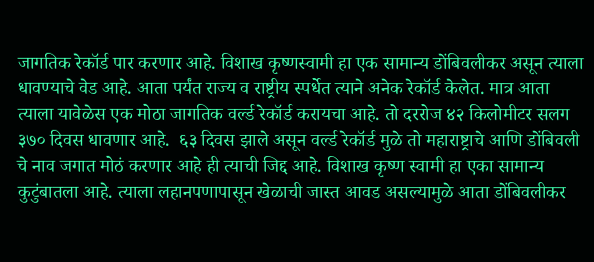जागतिक रेकॉर्ड पार करणार आहे. विशाख कृष्णस्वामी हा एक सामान्य डोंबिवलीकर असून त्याला धावण्याचे वेड आहे. आता पर्यंत राज्य व राष्ट्रीय स्पर्धेत त्याने अनेक रेकॉर्ड केलेत. मात्र आता त्याला यावेळेस एक मोठा जागतिक वर्ल्ड रेकॉर्ड करायचा आहे. तो दररोज ४२ किलोमीटर सलग ३७० दिवस धावणार आहे.  ६३ दिवस झाले असून वर्ल्ड रेकॉर्ड मुळे तो महाराष्ट्राचे आणि डोंबिवली चे नाव जगात मोठं करणार आहे ही त्याची जिद्द आहे. विशाख कृष्ण स्वामी हा एका सामान्य कुटुंबातला आहे. त्याला लहानपणापासून खेळाची जास्त आवड असल्यामुळे आता डोंबिवलीकर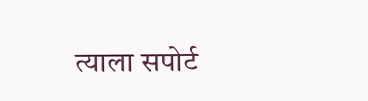त्याला सपोर्ट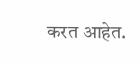करत आहेत.